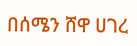በሰሜን ሸዋ ሀገረ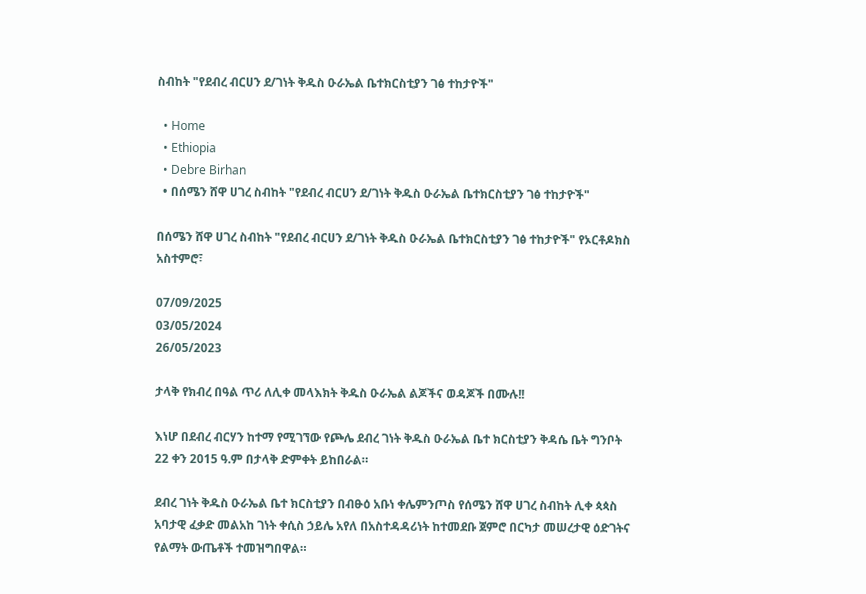ስብከት "የደብረ ብርሀን ደ/ገነት ቅዱስ ዑራኤል ቤተክርስቲያን ገፅ ተከታዮች"

  • Home
  • Ethiopia
  • Debre Birhan
  • በሰሜን ሸዋ ሀገረ ስብከት "የደብረ ብርሀን ደ/ገነት ቅዱስ ዑራኤል ቤተክርስቲያን ገፅ ተከታዮች"

በሰሜን ሸዋ ሀገረ ስብከት "የደብረ ብርሀን ደ/ገነት ቅዱስ ዑራኤል ቤተክርስቲያን ገፅ ተከታዮች" የኦርቶዶክስ አስተምሮ፣

07/09/2025
03/05/2024
26/05/2023

ታላቅ የክብረ በዓል ጥሪ ለሊቀ መላእክት ቅዱስ ዑራኤል ልጆችና ወዳጆች በሙሉ!!

እነሆ በደብረ ብርሃን ከተማ የሚገኘው የጮሌ ደብረ ገነት ቅዱስ ዑራኤል ቤተ ክርስቲያን ቅዳሴ ቤት ግንቦት 22 ቀን 2015 ዓ.ም በታላቅ ድምቀት ይከበራል።

ደብረ ገነት ቅዱስ ዑራኤል ቤተ ክርስቲያን በብፁዕ አቡነ ቀሌምንጦስ የሰሜን ሸዋ ሀገረ ስብከት ሊቀ ጳጳስ አባታዊ ፈቃድ መልአከ ገነት ቀሲስ ኃይሌ አየለ በአስተዳዳሪነት ከተመደቡ ጀምሮ በርካታ መሠረታዊ ዕድገትና የልማት ውጤቶች ተመዝግበዋል።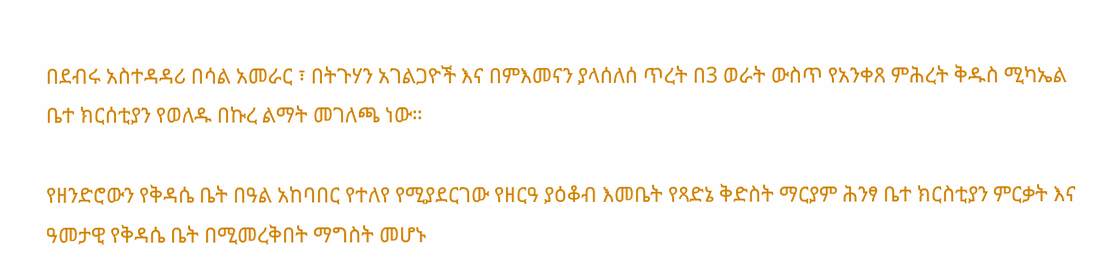በደብሩ አስተዳዳሪ በሳል አመራር ፣ በትጉሃን አገልጋዮች እና በምእመናን ያላሰለሰ ጥረት በ3 ወራት ውስጥ የአንቀጸ ምሕረት ቅዱስ ሚካኤል ቤተ ክርሰቲያን የወለዱ በኩረ ልማት መገለጫ ነው።

የዘንድሮውን የቅዳሴ ቤት በዓል አከባበር የተለየ የሚያደርገው የዘርዓ ያዕቆብ እመቤት የጻድኔ ቅድስት ማርያም ሕንፃ ቤተ ክርስቲያን ምርቃት እና ዓመታዊ የቅዳሴ ቤት በሚመረቅበት ማግስት መሆኑ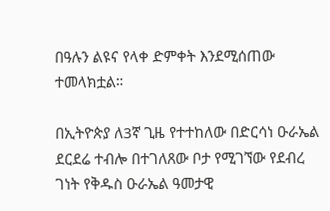በዓሉን ልዩና የላቀ ድምቀት እንደሚሰጠው ተመላክቷል።

በኢትዮጵያ ለ3ኛ ጊዜ የተተከለው በድርሳነ ዑራኤል ደርደሬ ተብሎ በተገለጸው ቦታ የሚገኘው የደብረ ገነት የቅዱስ ዑራኤል ዓመታዊ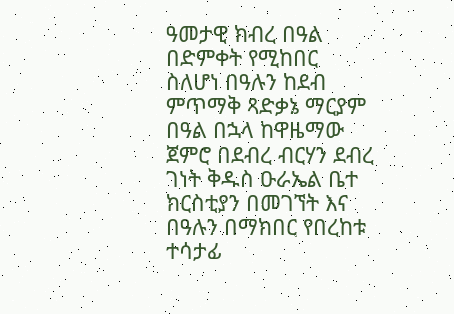ዓመታዊ ክብረ በዓል በድምቀት የሚከበር ስለሆነ በዓሉን ከደብ ምጥማቅ ጻድቃኔ ማርያም በዓል በኋላ ከዋዜማው ጀምሮ በደብረ ብርሃን ደብረ ገነት ቅዱስ ዑራኤል ቤተ ክርስቲያን በመገኘት እና በዓሉን በማክበር የበረከቱ ተሳታፊ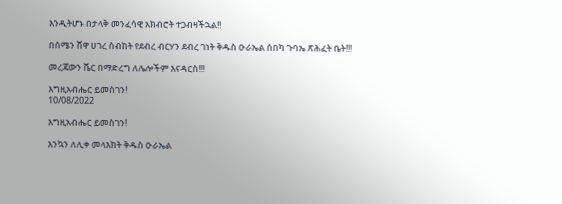እንዲትሆኑ በታላቅ መንፈሳዊ አክብሮት ተጋብዛችኋል!!

በሰሜን ሸዋ ሀገረ ስብከት የደብረ ብርሃን ደብረ ገነት ቅዱስ ዑራኤል ሰበካ ጉባኤ ጽሕፈት ቤት!!!

መረጃውን ሼር በማድረግ ለሌሎችም እናዳርስ!!!

እግዚአብሔር ይመስገን!
10/08/2022

እግዚአብሔር ይመስገን!

እንኳን ለሊቀ መላእክት ቅዱስ ዑራኤል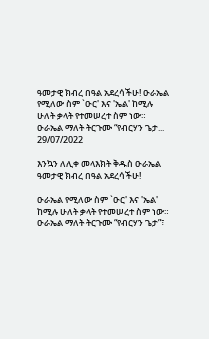ዓመታዊ ክብረ በዓል አደረሳችሁ! ዑራኤል የሚለው ስም `ዑር' እና 'ኤል' ከሚሉ ሁለት ቃላት የተመሠረተ ስም ነው። ዑራኤል ማለት ትርጉሙ “የብርሃን ጌታ...
29/07/2022

እንኳን ለሊቀ መላእክት ቅዱስ ዑራኤል ዓመታዊ ክብረ በዓል አደረሳችሁ!

ዑራኤል የሚለው ስም `ዑር' እና 'ኤል' ከሚሉ ሁለት ቃላት የተመሠረተ ስም ነው። ዑራኤል ማለት ትርጉሙ “የብርሃን ጌታ”፣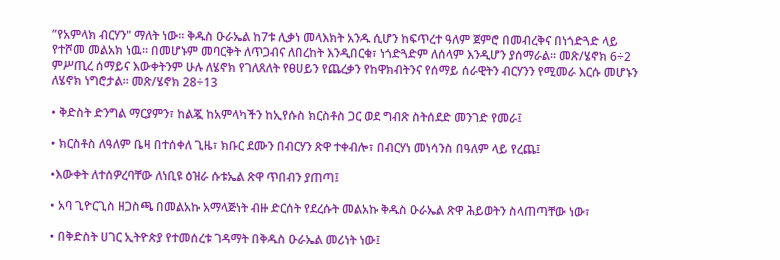”የአምላክ ብርሃን" ማለት ነው። ቅዱስ ዑራኤል ከ7ቱ ሊቃነ መላእክት አንዱ ሲሆን ከፍጥረተ ዓለም ጀምሮ በመብረቅና በነጎድጓድ ላይ የተሾመ መልአክ ነዉ። በመሆኑም መባርቅት ለጥጋብና ለበረከት እንዲበርቁ፣ ነጎድጓድም ለሰላም እንዲሆን ያሰማራል። መጽ/ሄኖክ 6÷2 ምሥጢረ ሰማይና እውቀትንም ሁሉ ለሄኖክ የገለጸለት የፀሀይን የጨረቃን የከዋክብትንና የሰማይ ሰራዊትን ብርሃንን የሚመራ እርሱ መሆኑን ለሄኖክ ነግሮታል። መጽ/ሄኖክ 28÷13

• ቅድስት ድንግል ማርያምን፣ ከልጇ ከአምላካችን ከኢየሱስ ክርስቶስ ጋር ወደ ግብጽ ስትሰደድ መንገድ የመራ፤

• ክርስቶስ ለዓለም ቤዛ በተሰቀለ ጊዜ፣ ክቡር ደሙን በብርሃን ጽዋ ተቀብሎ፣ በብርሃነ መነሳንስ በዓለም ላይ የረጨ፤

•እውቀት ለተሰዎረባቸው ለነቢዩ ዕዝራ ሱቱኤል ጽዋ ጥበብን ያጠጣ፤

• አባ ጊዮርጊስ ዘጋስጫ በመልአኩ አማላጅነት ብዙ ድርሰት የደረሱት መልአኩ ቅዱስ ዑራኤል ጽዋ ሕይወትን ስላጠጣቸው ነው፣

• በቅድስት ሀገር ኢትዮጵያ የተመሰረቱ ገዳማት በቅዱስ ዑራኤል መሪነት ነው፤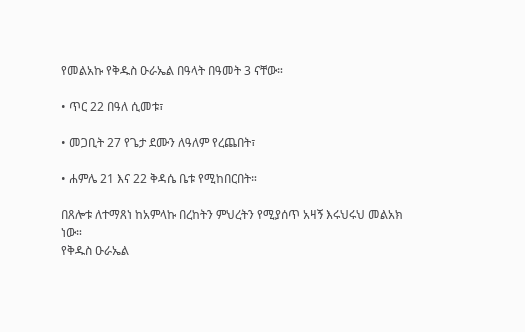የመልአኩ የቅዱስ ዑራኤል በዓላት በዓመት 3 ናቸው።

• ጥር 22 በዓለ ሲመቱ፣

• መጋቢት 27 የጌታ ደሙን ለዓለም የረጨበት፣

• ሐምሌ 21 እና 22 ቅዳሴ ቤቱ የሚከበርበት።

በጸሎቱ ለተማጸነ ከአምላኩ በረከትን ምህረትን የሚያሰጥ አዛኝ እሩህሩህ መልአክ ነው።
የቅዱስ ዑራኤል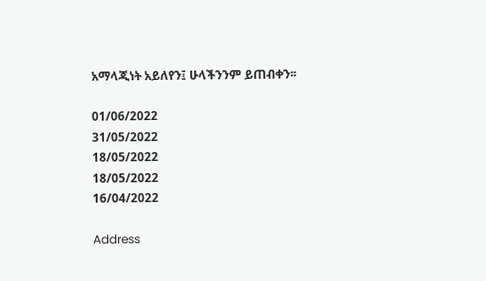አማላጂነት አይለየን፤ ሁላችንንም ይጠብቀን፡፡

01/06/2022
31/05/2022
18/05/2022
18/05/2022
16/04/2022

Address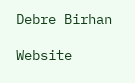Debre Birhan

Website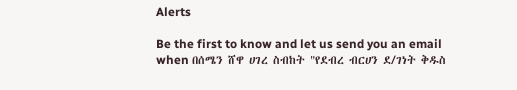Alerts

Be the first to know and let us send you an email when በሰሜን ሸዋ ሀገረ ስብከት "የደብረ ብርሀን ደ/ገነት ቅዱስ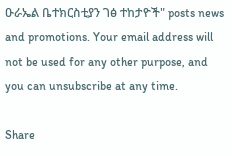ዑራኤል ቤተክርስቲያን ገፅ ተከታዮች" posts news and promotions. Your email address will not be used for any other purpose, and you can unsubscribe at any time.

Share